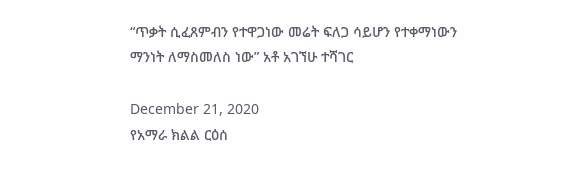“ጥቃት ሲፈጸምብን የተዋጋነው መሬት ፍለጋ ሳይሆን የተቀማነውን ማንነት ለማስመለስ ነው” አቶ አገኘሁ ተሻገር

December 21, 2020
የአማራ ክልል ርዕሰ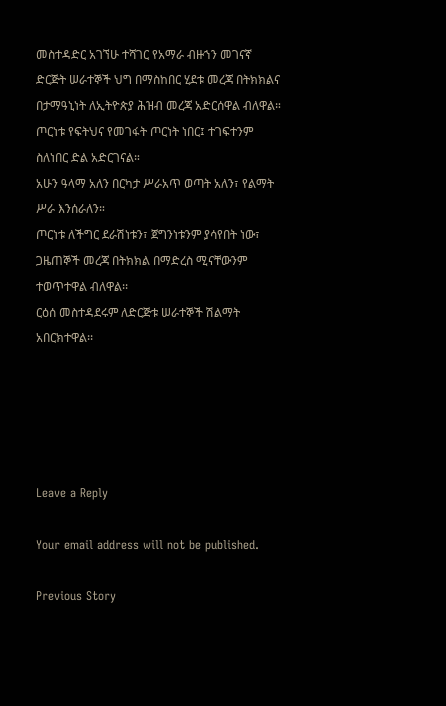መስተዳድር አገኘሁ ተሻገር የአማራ ብዙኀን መገናኛ ድርጅት ሠራተኞች ህግ በማስከበር ሂደቱ መረጃ በትክክልና በታማዓኒነት ለኢትዮጵያ ሕዝብ መረጃ አድርሰዋል ብለዋል።
ጦርነቱ የፍትህና የመገፋት ጦርነት ነበር፤ ተገፍተንም ስለነበር ድል አድርገናል።
አሁን ዓላማ አለን በርካታ ሥራአጥ ወጣት አለን፣ የልማት ሥራ እንሰራለን።
ጦርነቱ ለችግር ደራሽነቱን፣ ጀግንነቱንም ያሳየበት ነው፣ ጋዜጠኞች መረጃ በትክክል በማድረስ ሚናቸውንም ተወጥተዋል ብለዋል፡፡
ርዕሰ መስተዳደሩም ለድርጅቱ ሠራተኞች ሽልማት አበርክተዋል፡፡





Leave a Reply

Your email address will not be published.

Previous Story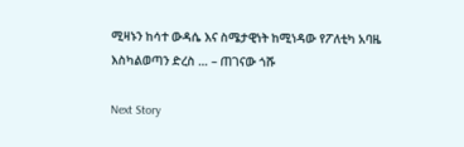ሚዛኑን ከሳተ ውዳሴ እና ስሜታዊነት ከሚነዳው የፖለቲካ አባዜ እስካልወጣን ድረስ … – ጠገናው ጎሹ

Next Story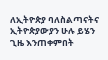ለኢትዮጵያ ባለስልጣናትና ኢትዮጵያውያን ሁሉ ይሄን ጊዜ እንጠቀምበት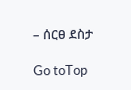– ሰርፀ ደስታ

Go toTop